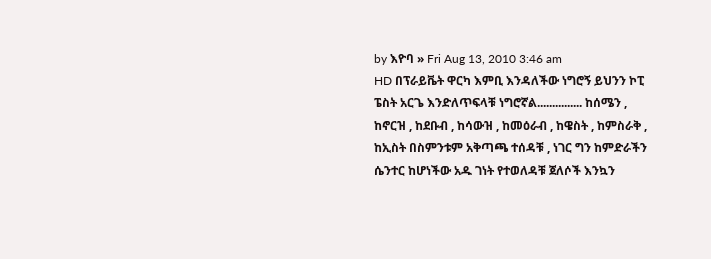by እዮባ » Fri Aug 13, 2010 3:46 am
HD በፕራይቬት ዋርካ እምቢ እንዳለችው ነግሮኝ ይህንን ኮፒ ፔስት አርጌ እንድለጥፍላቹ ነግሮኛል............... ከሰሜን , ከኖርዝ , ከደቡብ , ከሳውዝ , ከመዕራብ , ከዌስት , ከምስራቅ , ከኢስት በስምንቱም አቅጣጫ ተሰዳቹ , ነገር ግን ከምድራችን ሴንተር ከሆነችው አዱ ገነት የተወለዳቹ ጀለሶች እንኳን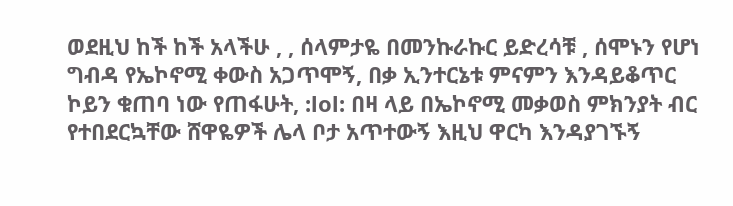ወደዚህ ከች ከች አላችሁ , , ሰላምታዬ በመንኩራኩር ይድረሳቹ , ሰሞኑን የሆነ ግብዳ የኤኮኖሚ ቀውስ አጋጥሞኝ, በቃ ኢንተርኔቱ ምናምን እንዳይቆጥር ኮይን ቁጠባ ነው የጠፋሁት, :lol: በዛ ላይ በኤኮኖሚ መቃወስ ምክንያት ብር የተበደርኳቸው ሸዋዬዎች ሌላ ቦታ አጥተውኝ እዚህ ዋርካ እንዳያገኙኝ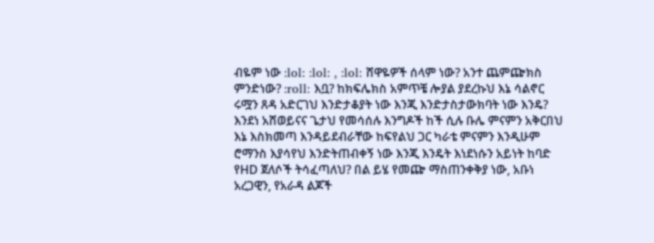ብዬም ነው :lol: :lol: , :lol: ሸዋዬዎች ሰላም ነው? አንተ ጨምጬክስ ምንድነው? :roll: እቧ? ከክፍሌክስ አምጥቼ ሎያል ያደረኩህ እኔ ሳልኖር ሩሟን ጸዳ አድርገህ እንድታቆያት ነው እንጂ እንድታስታውክባት ነው እንዴ? እንደነ አሸወይናና ጌታህ የመሳሰሉ እንግዶች ከች ሲሉ ቡሌ ምናምን አቅርበህ እኔ እስክመጣ እንዳይደብራቸው ከፍየልህ ጋር ካራቴ ምናምን እንዲሁም ሮማንስ እያሳየህ እንድትጠብቀኝ ነው እንጂ እንዴት እነደነሱን አይነት ከባድ የHD ጀለሶች ትሳፈጣለህ? በል ይሄ የመጬ ማስጠንቀቅያ ነው, አቡነ አረጋዊን, የአራዳ ልጆች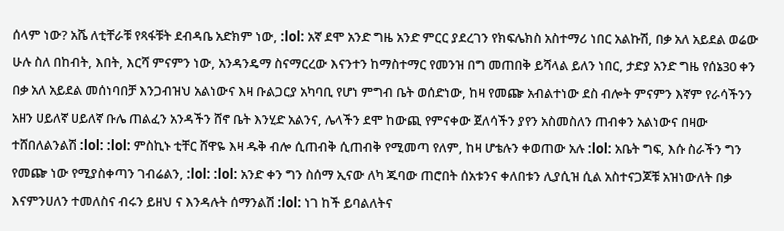ሰላም ነው? አሼ ለቲቸራቹ የጻፋቹት ደብዳቤ አድክም ነው, :lol: አኛ ደሞ አንድ ግዜ አንድ ምርር ያደረገን የክፍሌክስ አስተማሪ ነበር አልኩሽ, በቃ አለ አይደል ወሬው ሁሉ ስለ በከብት, እበት, እርሻ ምናምን ነው, አንዳንዴማ ስናማርረው እናንተን ከማስተማር የመንዝ በግ መጠበቅ ይሻላል ይለን ነበር, ታድያ አንድ ግዜ የሰኔ30 ቀን በቃ አለ አይደል መሰነባበቻ እንጋብዝህ አልነውና እዛ ቡልጋርያ አካባቢ የሆነ ምግብ ቤት ወሰድነው, ከዛ የመጬ አብልተነው ደስ ብሎት ምናምን እኛም የራሳችንን አዘን ሀይለኛ ሀይለኛ ቡሌ ጠልፈን አንዳችን ሸኖ ቤት እንሂድ አልንና, ሌላችን ደሞ ከውጪ የምናቀው ጀለሳችን ያየን አስመስለን ጠብቀን አልነውና በዛው ተሸበለልንልሽ :lol: :lol: ምስኪኑ ቲቸር ሸዋዬ እዛ ዱቅ ብሎ ሲጠብቅ ሲጠብቅ የሚመጣ የለም, ከዛ ሆቴሉን ቀወጠው አሉ :lol: አቤት ግፍ, እሱ ስራችን ግን የመጬ ነው የሚያስቀጣን ገብሬልን, :lol: :lol: አንድ ቀን ግን ስሰማ ኢናው ለካ ጁባው ጠሮበት ሰአቱንና ቀለበቱን ሊያሲዝ ሲል አስተናጋጆቹ አዝነውለት በቃ እናምንሀለን ተመለስና ብሩን ይዘህ ና እንዳሉት ሰማንልሽ :lol: ነገ ከች ይባልለትና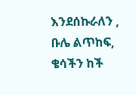እንደሰኩራለን , ቡሌ ልጥከፍ, ቄሳችን ከች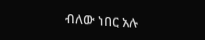ብለው ነበር አሉ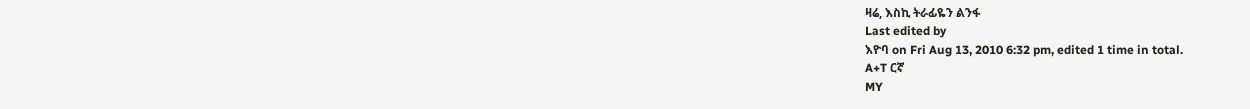ዛሬ, እስኪ ትራፊዬን ልንፋ
Last edited by
እዮባ on Fri Aug 13, 2010 6:32 pm, edited 1 time in total.
A+T ርኛ
MY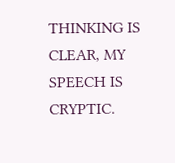THINKING IS CLEAR, MY SPEECH IS CRYPTIC.